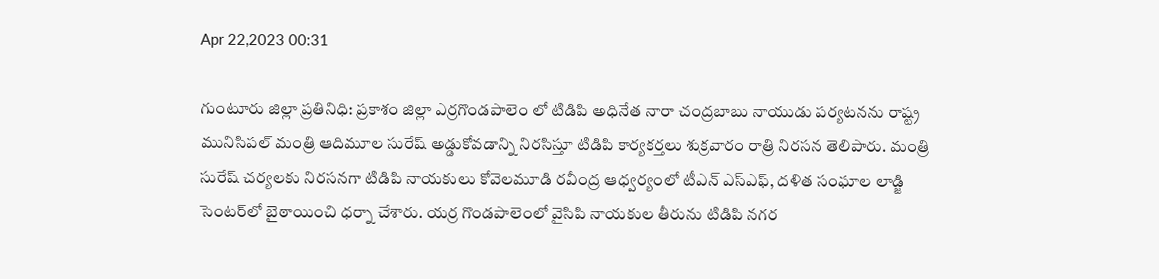Apr 22,2023 00:31

గుంటూరు జిల్లా ప్రతినిధి: ప్రకాశం జిల్లా ఎర్రగొండపాలెం లో టిడిపి అధినేత నారా చంద్రబాబు నాయుడు పర్యటనను రాష్ట్ర మునిసిపల్‌ మంత్రి ఆదిమూల సురేష్‌ అడ్డుకోవడాన్ని నిరసిస్తూ టిడిపి కార్యకర్తలు శుక్రవారం రాత్రి నిరసన తెలిపారు. మంత్రి సురేష్‌ చర్యలకు నిరసనగా టిడిపి నాయకులు కోవెలమూడి రవీంద్ర ఆధ్వర్యంలో టీఎన్‌ ఎస్‌ఎఫ్‌, దళిత సంఘాల లాడ్జి సెంటర్‌లో బైఠాయించి ధర్నా చేశారు. యర్ర గొండపాలెంలో వైసిపి నాయకుల తీరును టిడిపి నగర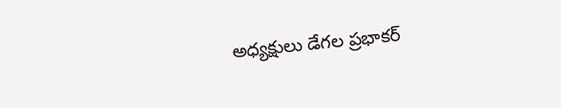అధ్యక్షులు డేగల ప్రభాకర్‌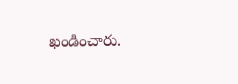ఖండించారు.